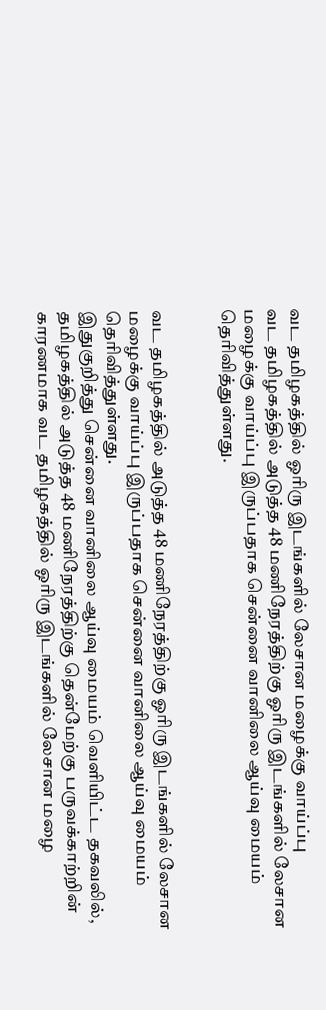வட தமிழகத்தில் ஓரிரு இடங்களில் லேசான மழைக்கு வாய்ப்பு
வட தமிழகத்தில் அடுத்த 48 மணிநேரத்திற்கு ஓரிரு இடங்களில் லேசான மழைக்கு வாய்ப்பு இருப்பதாக சென்னை வானிலை ஆய்வு மையம் தெரிவித்துள்ளது.


வட தமிழகத்தில் அடுத்த 48 மணிநேரத்திற்கு ஓரிரு இடங்களில் லேசான மழைக்கு வாய்ப்பு இருப்பதாக சென்னை வானிலை ஆய்வு மையம் தெரிவித்துள்ளது.
இதுகுறித்து சென்னை வானிலை ஆய்வு மையம் வெளியிட்ட தகவலில், தமிழகத்தில் அடுத்த 48 மணிநேரத்திற்கு தென்மேற்கு பருவக்காற்றின் காரணமாக வட தமிழகத்தில் ஓரிரு இடங்களில் லேசான மழை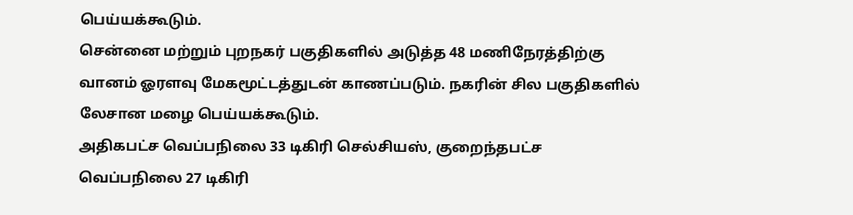பெய்யக்கூடும்.
சென்னை மற்றும் புறநகர் பகுதிகளில் அடுத்த 48 மணிநேரத்திற்கு வானம் ஓரளவு மேகமூட்டத்துடன் காணப்படும். நகரின் சில பகுதிகளில் லேசான மழை பெய்யக்கூடும்.
அதிகபட்ச வெப்பநிலை 33 டிகிரி செல்சியஸ், குறைந்தபட்ச வெப்பநிலை 27 டிகிரி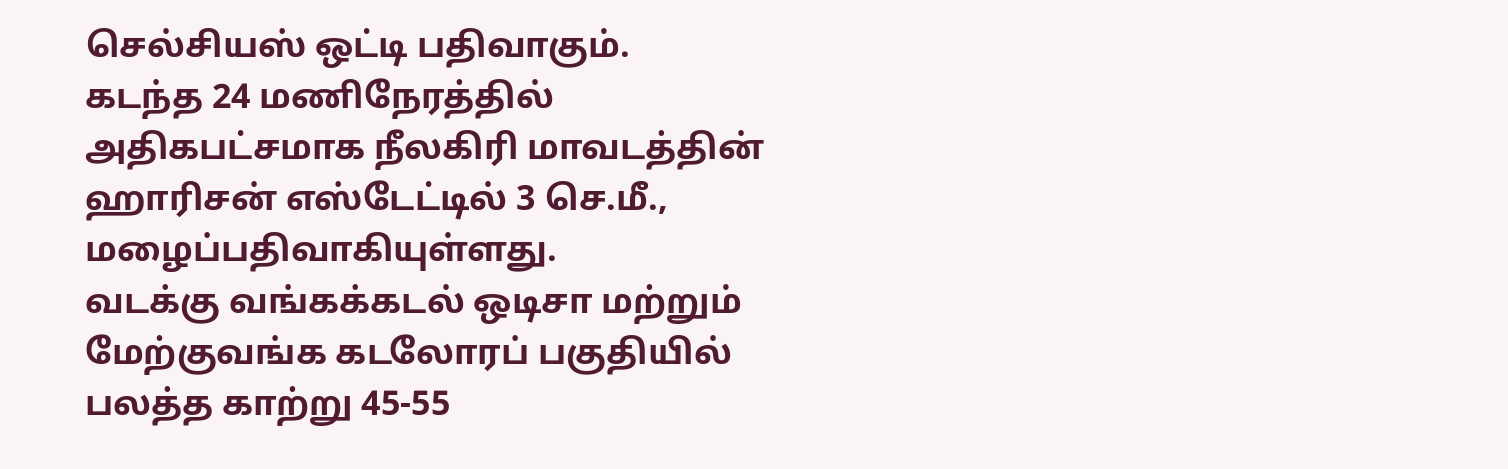செல்சியஸ் ஒட்டி பதிவாகும்.
கடந்த 24 மணிநேரத்தில் அதிகபட்சமாக நீலகிரி மாவடத்தின் ஹாரிசன் எஸ்டேட்டில் 3 செ.மீ., மழைப்பதிவாகியுள்ளது.
வடக்கு வங்கக்கடல் ஒடிசா மற்றும் மேற்குவங்க கடலோரப் பகுதியில் பலத்த காற்று 45-55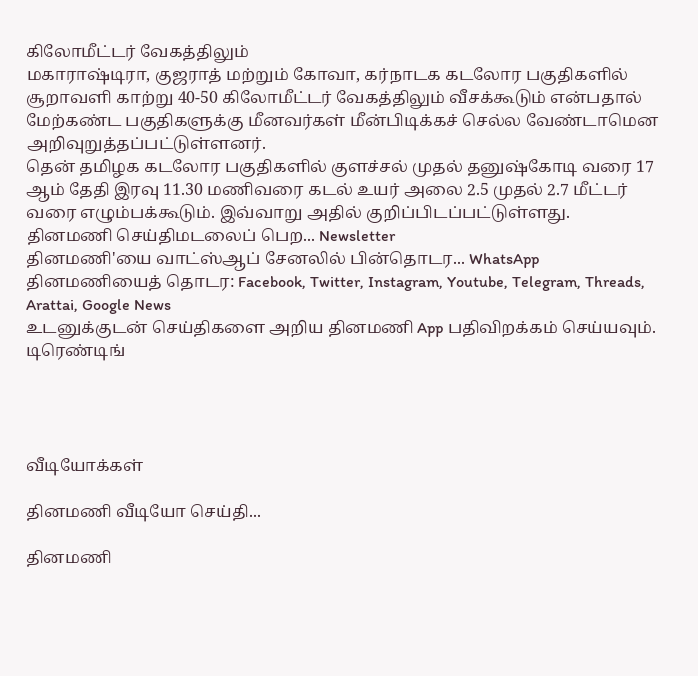கிலோமீட்டர் வேகத்திலும்
மகாராஷ்டிரா, குஜராத் மற்றும் கோவா, கர்நாடக கடலோர பகுதிகளில் சூறாவளி காற்று 40-50 கிலோமீட்டர் வேகத்திலும் வீசக்கூடும் என்பதால் மேற்கண்ட பகுதிகளுக்கு மீனவர்கள் மீன்பிடிக்கச் செல்ல வேண்டாமென அறிவுறுத்தப்பட்டுள்ளனர்.
தென் தமிழக கடலோர பகுதிகளில் குளச்சல் முதல் தனுஷ்கோடி வரை 17 ஆம் தேதி இரவு 11.30 மணிவரை கடல் உயர் அலை 2.5 முதல் 2.7 மீட்டர் வரை எழும்பக்கூடும். இவ்வாறு அதில் குறிப்பிடப்பட்டுள்ளது.
தினமணி செய்திமடலைப் பெற... Newsletter
தினமணி'யை வாட்ஸ்ஆப் சேனலில் பின்தொடர... WhatsApp
தினமணியைத் தொடர: Facebook, Twitter, Instagram, Youtube, Telegram, Threads, Arattai, Google News
உடனுக்குடன் செய்திகளை அறிய தினமணி App பதிவிறக்கம் செய்யவும்.
டிரெண்டிங்




வீடியோக்கள்

தினமணி வீடியோ செய்தி...

தினமணி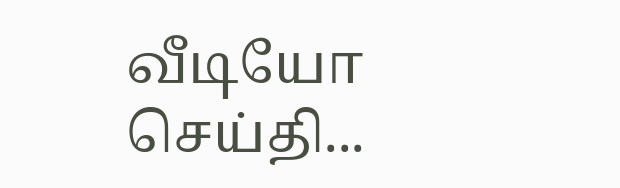வீடியோ செய்தி...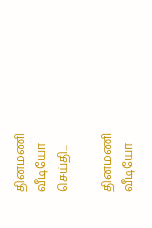தினமணி வீடியோ செய்தி...

தினமணி வீடியோ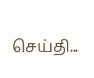செய்தி...